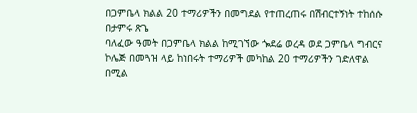በጋምቤላ ክልል 20 ተማሪዎችን በመግደል የተጠረጠሩ በሽብርተኝነት ተከሰሱ
በታምሩ ጽጌ
ባለፈው ዓመት በጋምቤላ ክልል ከሚገኘው ጐደሬ ወረዳ ወደ ጋምቤላ ግብርና ኮሌጅ በመጓዝ ላይ ከነበሩት ተማሪዎች መካከል 20 ተማሪዎችን ገድለዋል በሚል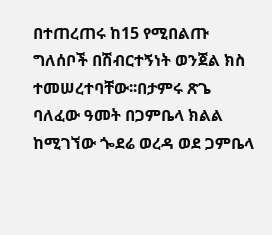በተጠረጠሩ ከ15 የሚበልጡ ግለሰቦች በሽብርተኝነት ወንጀል ክስ ተመሠረተባቸው፡፡በታምሩ ጽጌ
ባለፈው ዓመት በጋምቤላ ክልል ከሚገኘው ጐደሬ ወረዳ ወደ ጋምቤላ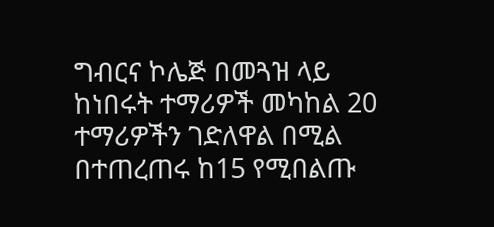ግብርና ኮሌጅ በመጓዝ ላይ ከነበሩት ተማሪዎች መካከል 20 ተማሪዎችን ገድለዋል በሚል በተጠረጠሩ ከ15 የሚበልጡ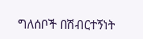ግለሰቦች በሽብርተኝነት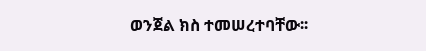ወንጀል ክስ ተመሠረተባቸው፡፡